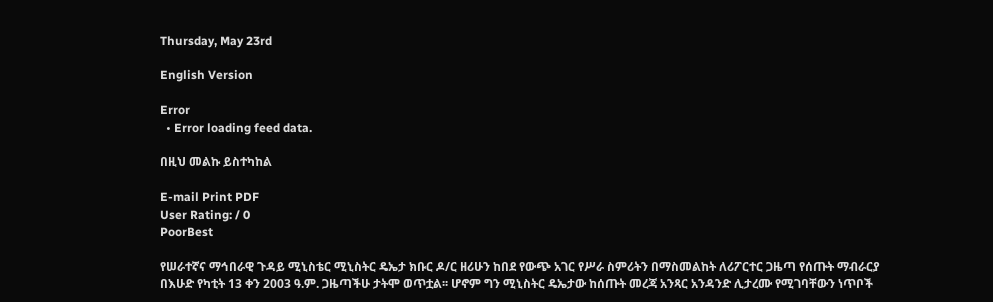Thursday, May 23rd

English Version

Error
  • Error loading feed data.

በዚህ መልኩ ይስተካከል

E-mail Print PDF
User Rating: / 0
PoorBest

የሠራተኛና ማኅበራዊ ጉዳይ ሚኒስቴር ሚኒስትር ዴኤታ ክቡር ዶ/ር ዘሪሁን ከበደ የውጭ አገር የሥራ ስምሪትን በማስመልከት ለሪፖርተር ጋዜጣ የሰጡት ማብራርያ በእሁድ የካቲት 13 ቀን 2003 ዓ.ም. ጋዜጣችሁ ታትሞ ወጥቷል፡፡ ሆኖም ግን ሚኒስትር ዴኤታው ከሰጡት መረጃ አንጻር አንዳንድ ሊታረሙ የሚገባቸውን ነጥቦች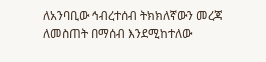ለአንባቢው ኅብረተሰብ ትክክለኛውን መረጃ ለመስጠት በማሰብ እንደሚከተለው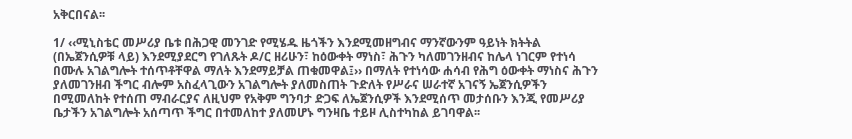አቅርበናል፡፡

1/ ‹‹ሚኒስቴር መሥሪያ ቤቱ በሕጋዊ መንገድ የሚሄዱ ዜጎችን እንደሚመዘግብና ማንኛውንም ዓይነት ክትትል (በኤጀንሲዎቹ ላይ) እንደሚያደርግ የገለጹት ዶ/ር ዘሪሁን፣ ከዕውቀት ማነስ፣ ሕጉን ካለመገንዘብና ከሌላ ነገርም የተነሳ በሙሉ አገልግሎት ተሰጥቶቸዋል ማለት እንደማይቻል ጠቁመዋል፤›› በማለት የተነሳው ሐሳብ የሕግ ዕውቀት ማነስና ሕጉን ያለመገንዘብ ችግር ብሎም አስፈላጊውን አገልግሎት ያለመስጠት ጉድለት የሥራና ሠራተኛ አገናኝ ኤጀንሲዎችን በሚመለከት የተሰጠ ማብራርያና ለዚህም የአቅም ግንባታ ድጋፍ ለኤጀንሲዎች እንደሚሰጥ መታሰቡን እንጂ የመሥሪያ ቤታችን አገልግሎት አሰጣጥ ችግር በተመለከተ ያለመሆኑ ግንዛቤ ተይዞ ሊስተካከል ይገባዋል፡፡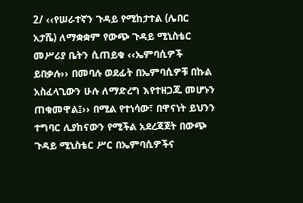2/ ‹‹የሠራተኛን ጉዳይ የሚከታተል (ሌበር አታሼ) ለማቋቋም የውጭ ጉዳይ ሚኒስቴር መሥሪያ ቤትን ሲጠይቁ ‹‹ኤምባሲዎች ይበቃሉ›› በመባሉ ወደፊት በኤምባሲዎቹ በኩል አስፈላጊውን ሁሉ ለማድረግ እየተዘጋጁ መሆኑን ጠቁመዋል፤›› በሚል የተነሳው፣ በዋናነት ይህንን ተግባር ሊያከናውን የሚችል አደረጃጀት በውጭ ጉዳይ ሚኒስቴር ሥር በኤምባሲዎችና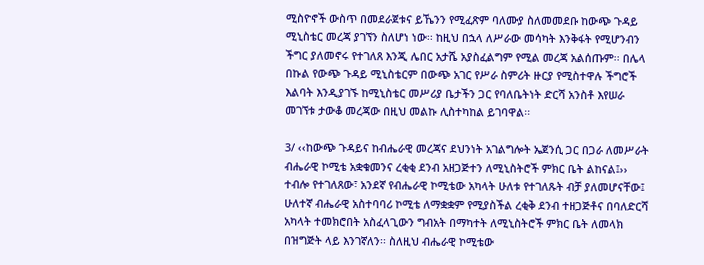ሚስዮኖች ውስጥ በመደራጀቱና ይኼንን የሚፈጽም ባለሙያ ስለመመደቡ ከውጭ ጉዳይ ሚኒስቴር መረጃ ያገኘን ስለሆነ ነው፡፡ ከዚህ በኋላ ለሥራው መሳካት እንቅፋት የሚሆንብን ችግር ያለመኖሩ የተገለጸ እንጂ ሌበር አታሼ አያስፈልግም የሚል መረጃ አልሰጡም፡፡ በሌላ በኩል የውጭ ጉዳይ ሚኒስቴርም በውጭ አገር የሥራ ስምሪት ዙርያ የሚስተዋሉ ችግሮች እልባት እንዲያገኙ ከሚኒስቴር መሥሪያ ቤታችን ጋር የባለቤትነት ድርሻ አንስቶ እየሠራ መገኘቱ ታውቆ መረጃው በዚህ መልኩ ሊስተካከል ይገባዋል፡፡

3/ ‹‹ከውጭ ጉዳይና ከብሔራዊ መረጃና ደህንነት አገልግሎት ኤጀንሲ ጋር በጋራ ለመሥራት ብሔራዊ ኮሚቴ አቋቁመንና ረቂቂ ደንብ አዘጋጅተን ለሚኒስትሮች ምክር ቤት ልከናል፤›› ተብሎ የተገለጸው፣ አንደኛ የብሔራዊ ኮሚቴው አካላት ሁለቱ የተገለጹት ብቻ ያለመሆናቸው፤ ሁለተኛ ብሔራዊ አስተባባሪ ኮሚቴ ለማቋቋም የሚያስችል ረቂቅ ደንብ ተዘጋጅቶና በባለድርሻ አካላት ተመክሮበት አስፈላጊውን ግብአት በማካተት ለሚኒስትሮች ምክር ቤት ለመላክ በዝግጅት ላይ እንገኛለን፡፡ ስለዚህ ብሔራዊ ኮሚቴው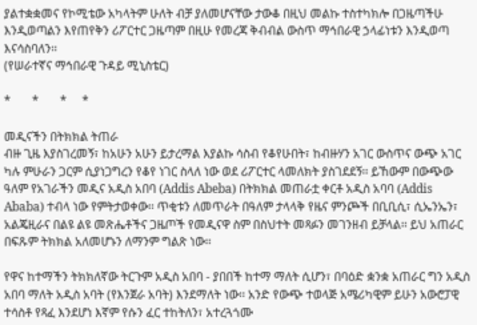ያልተቋቋመና የኮሚቴው አካላትም ሁለት ብቻ ያለመሆናቸው ታውቆ በዚህ መልኩ ተስተካክሎ በጋዜጣችሁ እንዲወጣልን እየጠየቅን ሪፖርተር ጋዜጣም በዚሁ የመረጃ ቅብብል ውስጥ ማኅበራዊ ኃላፊነቱን እንዲወጣ እናሳስባለን፡፡
(የሠራተኛና ማኅበራዊ ጉዳይ ሚኒስቴር)

*       *       *     *

መዲናችን በትክክል ትጠራ
ብዙ ጊዜ እያስገረመኝ፣ ከአሁን አሁን ይታረማል እያልኩ ሳስብ የቆየሁበት፣ ከብዙሃን አገር ውስጥና ውጭ አገር ካሉ ምሁራን ጋርም ሲያነጋግረን የቆየ ነገር ስላለ ነው ወደ ሪፖርተር ላመለክት ያስገደደኝ፡፡ ይኸውም በውጭው ዓለም የአገራችን መዲና አዲስ አበባ (Addis Abeba) በትክክል መጠራቷ ቀርቶ አዲስ አባባ (Addis Ababa) ተብላ ነው የምትታወቀው፡፡ ጥቂቱን ለመጥራት በዓለም ታላላቅ የዜና ምንጮች በቢቢሲ፣ ሲኤንኤን፣ አልጄዚራና በልዩ ልዩ መጽሔቶችና ጋዜጦች የመዲናዋ ስም በስህተት መጻፉን መገንዘብ ይቻላል፡፡ ይህ አጠራር በፍጹም ትክክል አለመሆኑን ለማንም ግልጽ ነው፡፡

የዋና ከተማችን ትክክለኛው ትርጉም አዲስ አበባ - ያበበች ከተማ ማለት ሲሆን፣ በባዕድ ቋንቋ አጠራር ግን አዲስ አበባ ማለት አዲስ አባት (የእንጀራ አባት) እንደማለት ነው፡፡ አንድ የውጭ ተወላጅ አሜሪካዊም ይሁን አውሮፓዊ ተሳስቶ የጻፈ እንደሆነ እኛም የሱን ፈር ተከትለን፣ አተረጓጎሙ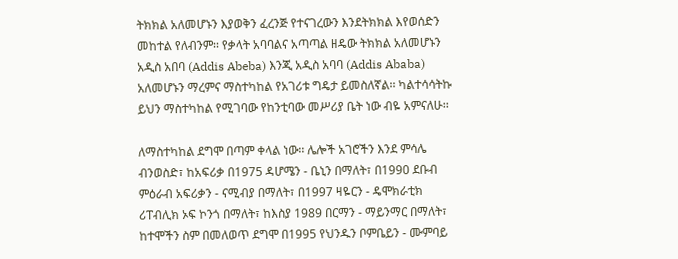ትክክል አለመሆኑን እያወቅን ፈረንጅ የተናገረውን እንደትክክል እየወሰድን መከተል የለብንም፡፡ የቃላት አባባልና አጣጣል ዘዴው ትክክል አለመሆኑን አዲስ አበባ (Addis Abeba) እንጂ አዲስ አባባ (Addis Ababa) አለመሆኑን ማረምና ማስተካከል የአገሪቱ ግዴታ ይመስለኛል፡፡ ካልተሳሳትኩ ይህን ማስተካከል የሚገባው የከንቲባው መሥሪያ ቤት ነው ብዬ አምናለሁ፡፡

ለማስተካከል ደግሞ በጣም ቀላል ነው፡፡ ሌሎች አገሮችን እንደ ምሳሌ ብንወስድ፣ ከአፍሪቃ በ1975 ዳሆሜን - ቤኒን በማለት፣ በ1990 ደቡብ ምዕራብ አፍሪቃን - ናሚብያ በማለት፣ በ1997 ዛዬርን - ዴሞክራቲክ ሪፐብሊክ ኦፍ ኮንጎ በማለት፣ ከእስያ 1989 በርማን - ማይንማር በማለት፣ ከተሞችን ስም በመለወጥ ደግሞ በ1995 የህንዱን ቦምቤይን - ሙምባይ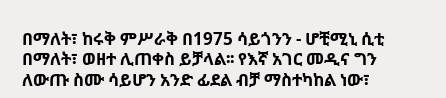በማለት፣ ከሩቅ ምሥራቅ በ1975 ሳይጎንን - ሆቺሚኒ ሲቲ በማለት፣ ወዘተ ሊጠቀስ ይቻላል፡፡ የእኛ አገር መዲና ግን ለውጡ ስሙ ሳይሆን አንድ ፊደል ብቻ ማስተካከል ነው፣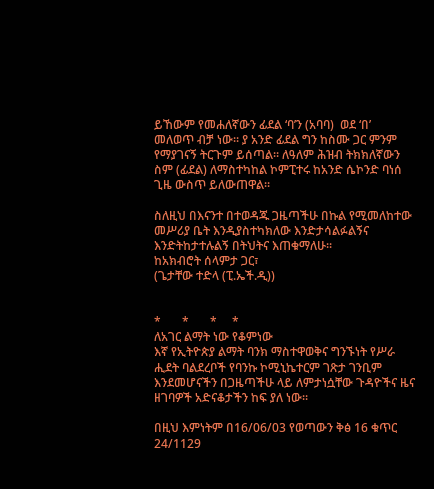ይኸውም የመሐለኛውን ፊደል ‘ባ’ን (አባባ)  ወደ ‘በ’  መለወጥ ብቻ ነው፡፡ ያ አንድ ፊደል ግን ከስሙ ጋር ምንም የማያገናኝ ትርጉም ይሰጣል፡፡ ለዓለም ሕዝብ ትክክለኛውን ስም (ፊደል) ለማስተካከል ኮምፒተሩ ከአንድ ሴኮንድ ባነሰ ጊዜ ውስጥ ይለውጠዋል፡፡

ስለዚህ በእናንተ በተወዳጁ ጋዜጣችሁ በኩል የሚመለከተው መሥሪያ ቤት እንዲያስተካክለው እንድታሳልፉልኝና እንድትከታተሉልኝ በትህትና እጠቁማለሁ፡፡
ከአክብሮት ሰላምታ ጋር፣
(ጌታቸው ተድላ (ፒ.ኤች.ዲ))


*       *       *     *
ለአገር ልማት ነው የቆምነው
እኛ የኢትዮጵያ ልማት ባንክ ማስተዋወቅና ግንኙነት የሥራ ሒደት ባልደረቦች የባንኩ ኮሚኒኬተርም ገጽታ ገንቢም እንደመሆናችን በጋዜጣችሁ ላይ ለምታነሷቸው ጉዳዮችና ዜና ዘገባዎች አድናቆታችን ከፍ ያለ ነው፡፡

በዚህ እምነትም በ16/06/03 የወጣውን ቅፅ 16 ቁጥር 24/1129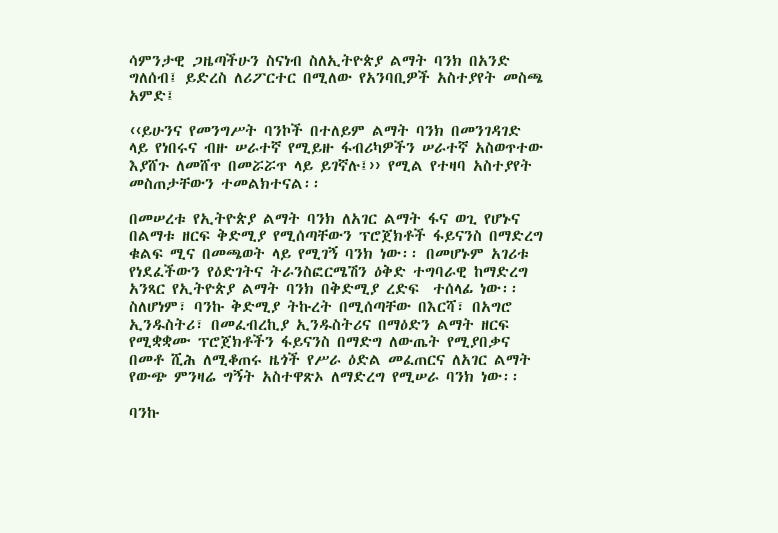ሳምንታዊ ጋዜጣችሁን ስናነብ ስለኢትዮጵያ ልማት ባንክ በአንድ ግለሰብ፤ ይድረስ ለሪፖርተር በሚለው የአንባቢዎች አስተያየት መስጫ አምድ፤

‹‹ይሁንና የመንግሥት ባንኮች በተለይም ልማት ባንክ በመንገዳገድ ላይ የነበሩና ብዙ ሠራተኛ የሚይዙ ፋብሪካዎችን ሠራተኛ አስወጥተው እያሸጉ ለመሸጥ በመሯሯጥ ላይ ይገኛሉ፤›› የሚል የተዛባ አስተያየት መስጠታቸውን ተመልክተናል፡፡

በመሠረቱ የኢትዮጵያ ልማት ባንክ ለአገር ልማት ፋና ወጊ የሆኑና በልማቱ ዘርፍ ቅድሚያ የሚሰጣቸውን ፕሮጀክቶች ፋይናንስ በማድረግ ቁልፍ ሚና በመጫወት ላይ የሚገኝ ባንክ ነው፡፡ በመሆኑም አገሪቱ የነደፈችውን የዕድገትና ትራንስፎርሜሽን ዕቅድ ተግባራዊ ከማድረግ አንጻር የኢትዮጵያ ልማት ባንክ በቅድሚያ ረድፍ  ተሰላፊ ነው፡፡ ስለሆነም፣ ባንኩ ቅድሚያ ትኩረት በሚሰጣቸው በእርሻ፣ በአግሮ ኢንዱስትሪ፣ በመፈብረኪያ ኢንዱስትሪና በማዕድን ልማት ዘርፍ የሚቋቋሙ ፕሮጀክቶችን ፋይናንስ በማድግ ለውጤት የሚያበቃና በመቶ ሺሕ ለሚቆጠሩ ዜጎች የሥራ ዕድል መፈጠርና ለአገር ልማት የውጭ ምንዛሬ ግኝት አስተዋጽኦ ለማድረግ የሚሠራ ባንክ ነው፡፡

ባንኩ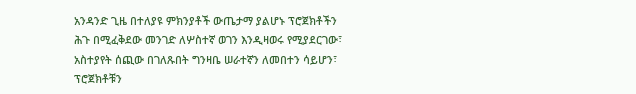አንዳንድ ጊዜ በተለያዩ ምክንያቶች ውጤታማ ያልሆኑ ፕሮጀክቶችን ሕጉ በሚፈቅደው መንገድ ለሦስተኛ ወገን እንዲዛወሩ የሚያደርገው፣ አስተያየት ሰጪው በገለጹበት ግንዛቤ ሠራተኛን ለመበተን ሳይሆን፣ ፕሮጀክቶቹን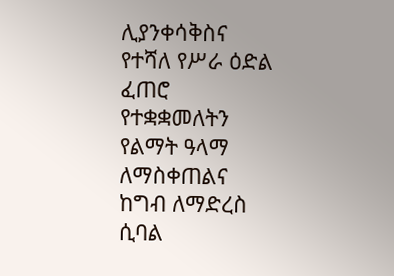ሊያንቀሳቅስና የተሻለ የሥራ ዕድል ፈጠሮ የተቋቋመለትን የልማት ዓላማ ለማስቀጠልና ከግብ ለማድረስ ሲባል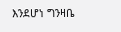እንደሆነ ግንዛቤ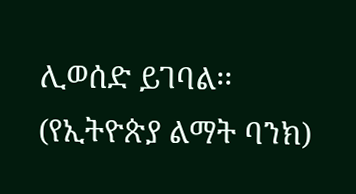ሊወሰድ ይገባል፡፡
(የኢትዮጵያ ልማት ባንክ)